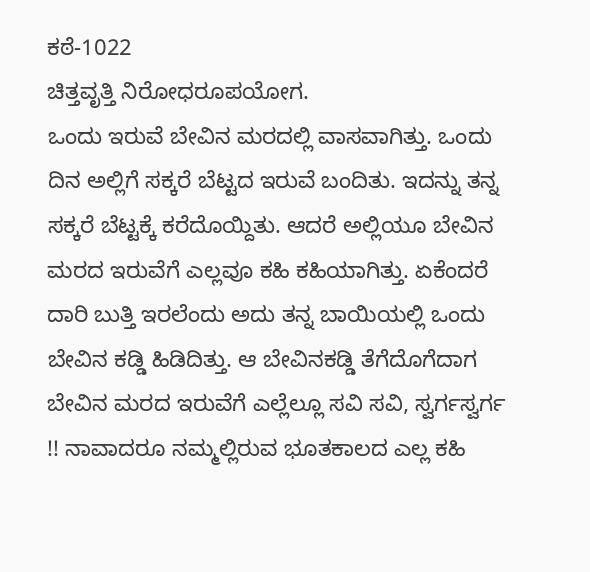ಕಠೆ-1022
ಚಿತ್ತವೃತ್ತಿ ನಿರೋಧರೂಪಯೋಗ.
ಒಂದು ಇರುವೆ ಬೇವಿನ ಮರದಲ್ಲಿ ವಾಸವಾಗಿತ್ತು. ಒಂದು ದಿನ ಅಲ್ಲಿಗೆ ಸಕ್ಕರೆ ಬೆಟ್ಟದ ಇರುವೆ ಬಂದಿತು. ಇದನ್ನು ತನ್ನ ಸಕ್ಕರೆ ಬೆಟ್ಟಕ್ಕೆ ಕರೆದೊಯ್ದಿತು. ಆದರೆ ಅಲ್ಲಿಯೂ ಬೇವಿನ ಮರದ ಇರುವೆಗೆ ಎಲ್ಲವೂ ಕಹಿ ಕಹಿಯಾಗಿತ್ತು. ಏಕೆಂದರೆ ದಾರಿ ಬುತ್ತಿ ಇರಲೆಂದು ಅದು ತನ್ನ ಬಾಯಿಯಲ್ಲಿ ಒಂದು ಬೇವಿನ ಕಡ್ಡಿ ಹಿಡಿದಿತ್ತು. ಆ ಬೇವಿನಕಡ್ಡಿ ತೆಗೆದೊಗೆದಾಗ ಬೇವಿನ ಮರದ ಇರುವೆಗೆ ಎಲ್ಲೆಲ್ಲೂ ಸವಿ ಸವಿ, ಸ್ವರ್ಗಸ್ವರ್ಗ !! ನಾವಾದರೂ ನಮ್ಮಲ್ಲಿರುವ ಭೂತಕಾಲದ ಎಲ್ಲ ಕಹಿ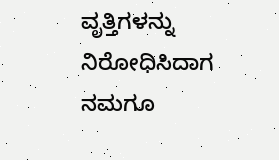ವೃತ್ತಿಗಳನ್ನು ನಿರೋಧಿಸಿದಾಗ
ನಮಗೂ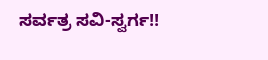ಸರ್ವತ್ರ ಸವಿ-ಸ್ವರ್ಗ!!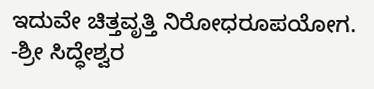ಇದುವೇ ಚಿತ್ತವೃತ್ತಿ ನಿರೋಧರೂಪಯೋಗ.
-ಶ್ರೀ ಸಿದ್ಧೇಶ್ವರ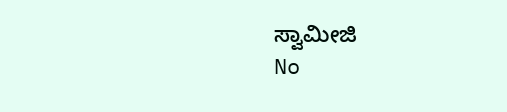ಸ್ವಾಮೀಜಿ
No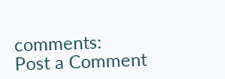comments:
Post a Comment